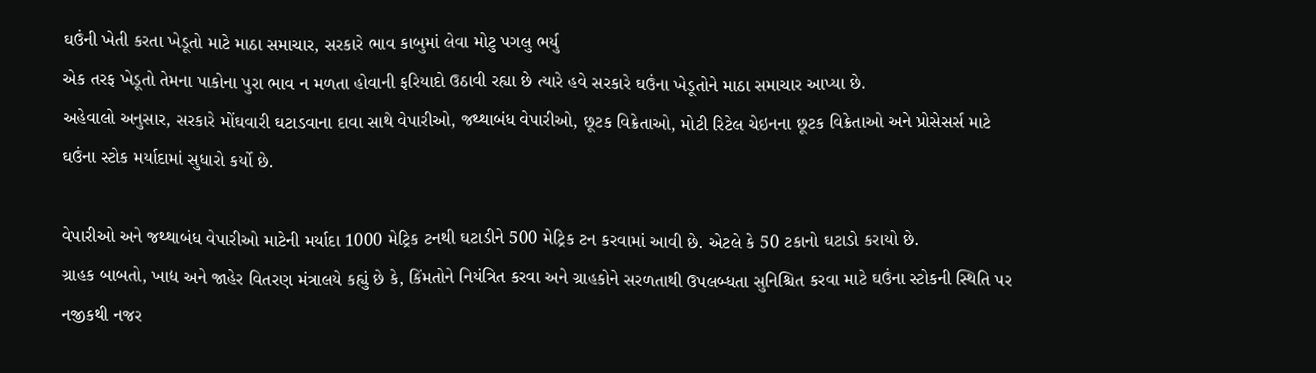ઘઉંની ખેતી કરતા ખેડૂતો માટે માઠા સમાચાર, સરકારે ભાવ કાબુમાં લેવા મોટુ પગલુ ભર્યુ
એક તરફ ખેડૂતો તેમના પાકોના પુરા ભાવ ન મળતા હોવાની ફરિયાદો ઉઠાવી રહ્યા છે ત્યારે હવે સરકારે ઘઉંના ખેડૂતોને માઠા સમાચાર આપ્યા છે.
અહેવાલો અનુસાર, સરકારે મોંઘવારી ઘટાડવાના દાવા સાથે વેપારીઓ, જથ્થાબંધ વેપારીઓ, છૂટક વિક્રેતાઓ, મોટી રિટેલ ચેઇનના છૂટક વિક્રેતાઓ અને પ્રોસેસર્સ માટે ઘઉંના સ્ટોક મર્યાદામાં સુધારો કર્યો છે.

વેપારીઓ અને જથ્થાબંધ વેપારીઓ માટેની મર્યાદા 1000 મેટ્રિક ટનથી ઘટાડીને 500 મેટ્રિક ટન કરવામાં આવી છે. એટલે કે 50 ટકાનો ઘટાડો કરાયો છે.
ગ્રાહક બાબતો, ખાદ્ય અને જાહેર વિતરણ મંત્રાલયે કહ્યું છે કે, કિંમતોને નિયંત્રિત કરવા અને ગ્રાહકોને સરળતાથી ઉપલબ્ધતા સુનિશ્ચિત કરવા માટે ઘઉંના સ્ટોકની સ્થિતિ પર નજીકથી નજર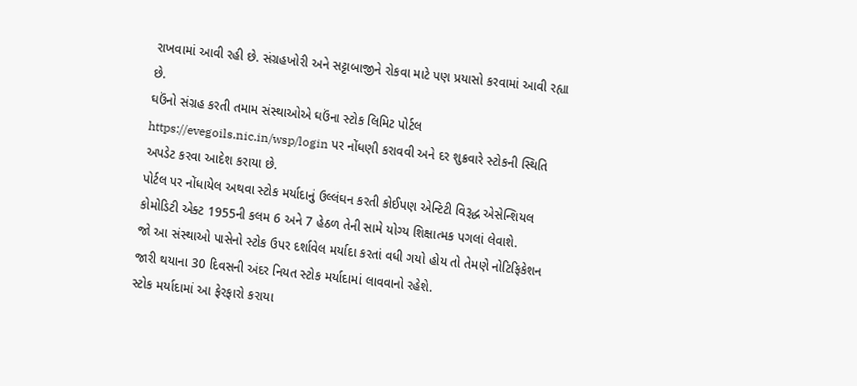રાખવામાં આવી રહી છે. સંગ્રહખોરી અને સટ્ટાબાજીને રોકવા માટે પણ પ્રયાસો કરવામાં આવી રહ્યા છે.
ઘઉંનો સંગ્રહ કરતી તમામ સંસ્થાઓએ ઘઉંના સ્ટોક લિમિટ પોર્ટલ https://evegoils.nic.in/wsp/login પર નોંધણી કરાવવી અને દર શુક્રવારે સ્ટોકની સ્થિતિ અપડેટ કરવા આદેશ કરાયા છે.
પોર્ટલ પર નોંધાયેલ અથવા સ્ટોક મર્યાદાનું ઉલ્લંઘન કરતી કોઈપણ એન્ટિટી વિરૂદ્ધ એસેન્શિયલ કોમોડિટી એક્ટ 1955ની કલમ 6 અને 7 હેઠળ તેની સામે યોગ્ય શિક્ષાત્મક પગલાં લેવાશે.
જો આ સંસ્થાઓ પાસેનો સ્ટોક ઉપર દર્શાવેલ મર્યાદા કરતાં વધી ગયો હોય તો તેમણે નોટિફિકેશન જારી થયાના 30 દિવસની અંદર નિયત સ્ટોક મર્યાદામાં લાવવાનો રહેશે.
સ્ટોક મર્યાદામાં આ ફેરફારો કરાયા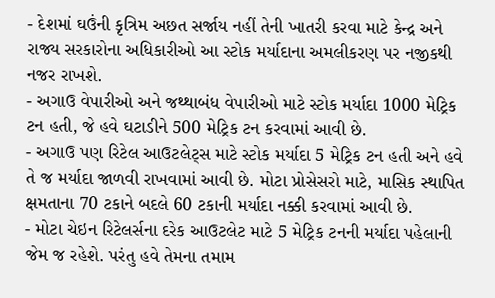- દેશમાં ઘઉંની કૃત્રિમ અછત સર્જાય નહીં તેની ખાતરી કરવા માટે કેન્દ્ર અને રાજ્ય સરકારોના અધિકારીઓ આ સ્ટોક મર્યાદાના અમલીકરણ પર નજીકથી નજર રાખશે.
- અગાઉ વેપારીઓ અને જથ્થાબંધ વેપારીઓ માટે સ્ટોક મર્યાદા 1000 મેટ્રિક ટન હતી, જે હવે ઘટાડીને 500 મેટ્રિક ટન કરવામાં આવી છે.
- અગાઉ પણ રિટેલ આઉટલેટ્સ માટે સ્ટોક મર્યાદા 5 મેટ્રિક ટન હતી અને હવે તે જ મર્યાદા જાળવી રાખવામાં આવી છે. મોટા પ્રોસેસરો માટે, માસિક સ્થાપિત ક્ષમતાના 70 ટકાને બદલે 60 ટકાની મર્યાદા નક્કી કરવામાં આવી છે.
- મોટા ચેઇન રિટેલર્સના દરેક આઉટલેટ માટે 5 મેટ્રિક ટનની મર્યાદા પહેલાની જેમ જ રહેશે. પરંતુ હવે તેમના તમામ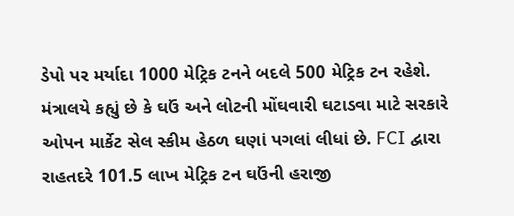ડેપો પર મર્યાદા 1000 મેટ્રિક ટનને બદલે 500 મેટ્રિક ટન રહેશે.
મંત્રાલયે કહ્યું છે કે ઘઉં અને લોટની મોંઘવારી ઘટાડવા માટે સરકારે ઓપન માર્કેટ સેલ સ્કીમ હેઠળ ઘણાં પગલાં લીધાં છે. FCI દ્વારા રાહતદરે 101.5 લાખ મેટ્રિક ટન ઘઉંની હરાજી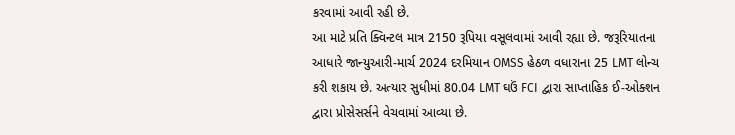કરવામાં આવી રહી છે.
આ માટે પ્રતિ ક્વિન્ટલ માત્ર 2150 રૂપિયા વસૂલવામાં આવી રહ્યા છે. જરૂરિયાતના આધારે જાન્યુઆરી-માર્ચ 2024 દરમિયાન OMSS હેઠળ વધારાના 25 LMT લોન્ચ કરી શકાય છે. અત્યાર સુધીમાં 80.04 LMT ઘઉં FCI દ્વારા સાપ્તાહિક ઈ-ઓક્શન દ્વારા પ્રોસેસર્સને વેચવામાં આવ્યા છે.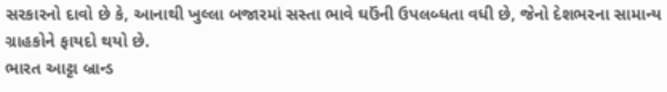સરકારનો દાવો છે કે, આનાથી ખુલ્લા બજારમાં સસ્તા ભાવે ઘઉંની ઉપલબ્ધતા વધી છે, જેનો દેશભરના સામાન્ય ગ્રાહકોને ફાયદો થયો છે.
ભારત આટ્ટા બ્રાન્ડ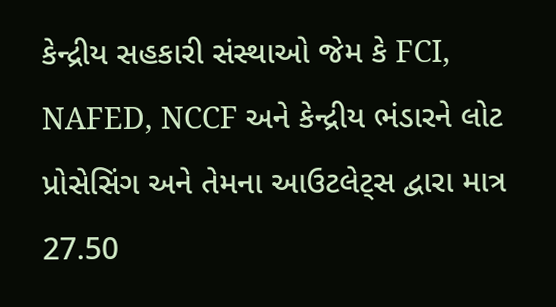કેન્દ્રીય સહકારી સંસ્થાઓ જેમ કે FCI, NAFED, NCCF અને કેન્દ્રીય ભંડારને લોટ પ્રોસેસિંગ અને તેમના આઉટલેટ્સ દ્વારા માત્ર 27.50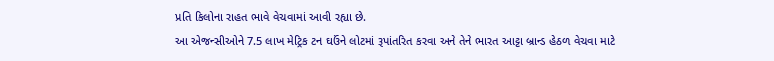પ્રતિ કિલોના રાહત ભાવે વેચવામાં આવી રહ્યા છે.
આ એજન્સીઓને 7.5 લાખ મેટ્રિક ટન ઘઉંને લોટમાં રૂપાંતરિત કરવા અને તેને ભારત આટ્ટા બ્રાન્ડ હેઠળ વેચવા માટે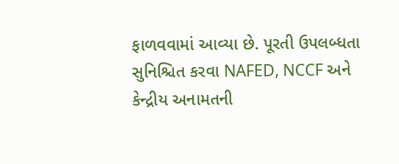ફાળવવામાં આવ્યા છે. પૂરતી ઉપલબ્ધતા સુનિશ્ચિત કરવા NAFED, NCCF અને કેન્દ્રીય અનામતની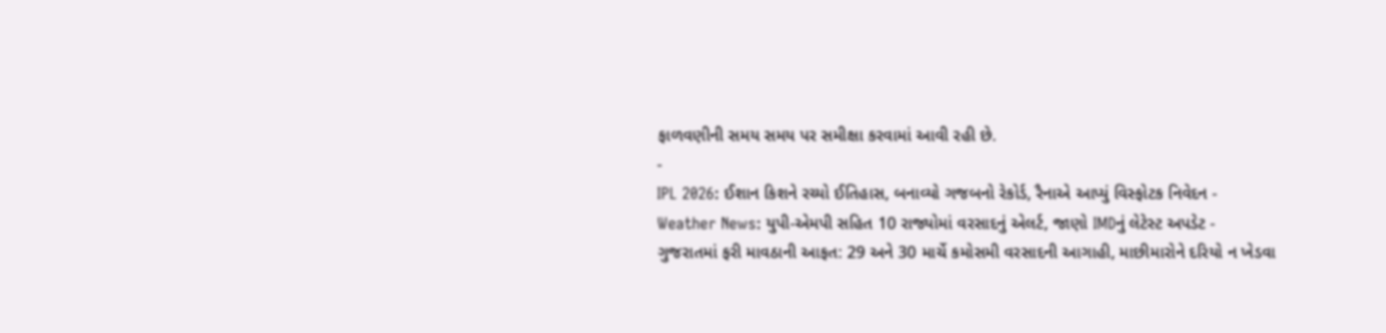ફાળવણીની સમય સમય પર સમીક્ષા કરવામાં આવી રહી છે.
-
IPL 2026: ઈશાન કિશને રચ્યો ઈતિહાસ, બનાવ્યો ગજબનો રેકોર્ડ, રૈનાએ આપ્યું વિસ્ફોટક નિવેદન -
Weather News: યુપી-એમપી સહિત 10 રાજ્યોમાં વરસાદનું એલર્ટ, જાણો IMDનું લેટેસ્ટ અપડેટ -
ગુજરાતમાં ફરી માવઠાની આફત: 29 અને 30 માર્ચે કમોસમી વરસાદની આગાહી, માછીમારોને દરિયો ન ખેડવા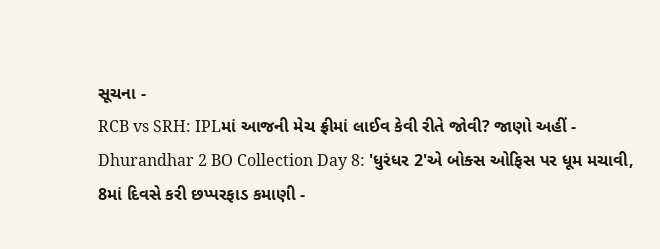સૂચના -
RCB vs SRH: IPLમાં આજની મેચ ફ્રીમાં લાઈવ કેવી રીતે જોવી? જાણો અહીં -
Dhurandhar 2 BO Collection Day 8: 'ધુરંધર 2'એ બોક્સ ઓફિસ પર ધૂમ મચાવી, 8માં દિવસે કરી છપ્પરફાડ કમાણી -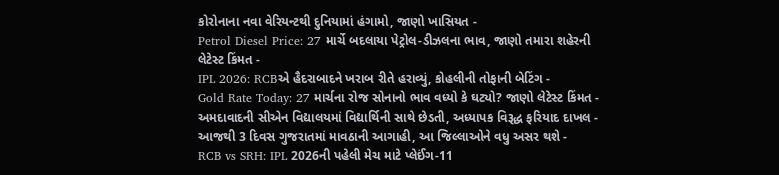કોરોનાના નવા વેરિયન્ટથી દુનિયામાં હંગામો, જાણો ખાસિયત -
Petrol Diesel Price: 27 માર્ચે બદલાયા પેટ્રોલ-ડીઝલના ભાવ, જાણો તમારા શહેરની લેટેસ્ટ કિંમત -
IPL 2026: RCBએ હૈદરાબાદને ખરાબ રીતે હરાવ્યું, કોહલીની તોફાની બેટિંગ -
Gold Rate Today: 27 માર્ચના રોજ સોનાનો ભાવ વધ્યો કે ઘટ્યો? જાણો લેટેસ્ટ કિંમત -
અમદાવાદની સીએન વિદ્યાલયમાં વિદ્યાર્થિની સાથે છેડતી, અધ્યાપક વિરૂદ્ધ ફરિયાદ દાખલ -
આજથી 3 દિવસ ગુજરાતમાં માવઠાની આગાહી, આ જિલ્લાઓને વધુ અસર થશે -
RCB vs SRH: IPL 2026ની પહેલી મેચ માટે પ્લેઈંગ-11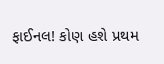ફાઈનલ! કોણ હશે પ્રથમ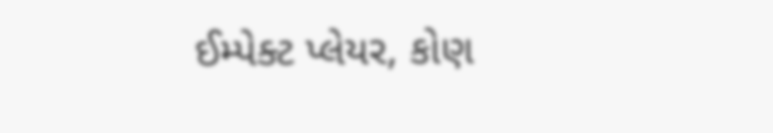ઈમ્પેક્ટ પ્લેયર, કોણ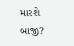મારશે બાજી?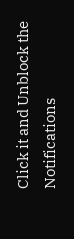Click it and Unblock the Notifications